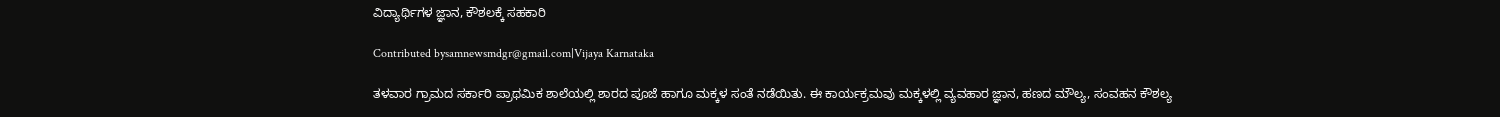ವಿದ್ಯಾರ್ಥಿಗಳ ಜ್ಞಾನ, ಕೌಶಲಕ್ಕೆ ಸಹಕಾರಿ

Contributed bysamnewsmdgr@gmail.com|Vijaya Karnataka

ತಳವಾರ ಗ್ರಾಮದ ಸರ್ಕಾರಿ ಪ್ರಾಥಮಿಕ ಶಾಲೆಯಲ್ಲಿ ಶಾರದ ಪೂಜೆ ಹಾಗೂ ಮಕ್ಕಳ ಸಂತೆ ನಡೆಯಿತು. ಈ ಕಾರ್ಯಕ್ರಮವು ಮಕ್ಕಳಲ್ಲಿ ವ್ಯವಹಾರ ಜ್ಞಾನ, ಹಣದ ಮೌಲ್ಯ, ಸಂವಹನ ಕೌಶಲ್ಯ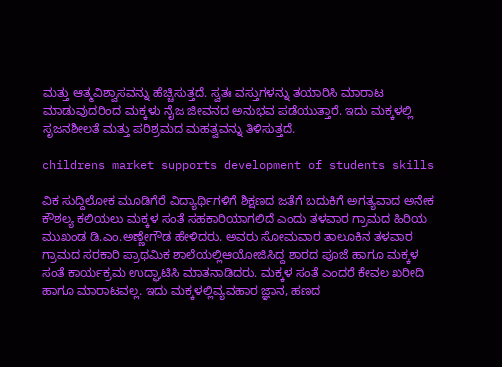ಮತ್ತು ಆತ್ಮವಿಶ್ವಾಸವನ್ನು ಹೆಚ್ಚಿಸುತ್ತದೆ. ಸ್ವತಃ ವಸ್ತುಗಳನ್ನು ತಯಾರಿಸಿ ಮಾರಾಟ ಮಾಡುವುದರಿಂದ ಮಕ್ಕಳು ನೈಜ ಜೀವನದ ಅನುಭವ ಪಡೆಯುತ್ತಾರೆ. ಇದು ಮಕ್ಕಳಲ್ಲಿ ಸೃಜನಶೀಲತೆ ಮತ್ತು ಪರಿಶ್ರಮದ ಮಹತ್ವವನ್ನು ತಿಳಿಸುತ್ತದೆ.

childrens market supports development of students skills

ವಿಕ ಸುದ್ದಿಲೋಕ ಮೂಡಿಗೆರೆ ವಿದ್ಯಾರ್ಥಿಗಳಿಗೆ ಶಿಕ್ಷಣದ ಜತೆಗೆ ಬದುಕಿಗೆ ಅಗತ್ಯವಾದ ಅನೇಕ ಕೌಶಲ್ಯ ಕಲಿಯಲು ಮಕ್ಕಳ ಸಂತೆ ಸಹಕಾರಿಯಾಗಲಿದೆ ಎಂದು ತಳವಾರ ಗ್ರಾಮದ ಹಿರಿಯ ಮುಖಂಡ ಡಿ.ಎಂ.ಅಣ್ಣೇಗೌಡ ಹೇಳಿದರು. ಅವರು ಸೋಮವಾರ ತಾಲೂಕಿನ ತಳವಾರ ಗ್ರಾಮದ ಸರಕಾರಿ ಪ್ರಾಥಮಿಕ ಶಾಲೆಯಲ್ಲಿಆಯೋಜಿಸಿದ್ದ ಶಾರದ ಪೂಜೆ ಹಾಗೂ ಮಕ್ಕಳ ಸಂತೆ ಕಾರ್ಯಕ್ರಮ ಉದ್ಘಾಟಿಸಿ ಮಾತನಾಡಿದರು. ಮಕ್ಕಳ ಸಂತೆ ಎಂದರೆ ಕೇವಲ ಖರೀದಿ ಹಾಗೂ ಮಾರಾಟವಲ್ಲ. ಇದು ಮಕ್ಕಳಲ್ಲಿವ್ಯವಹಾರ ಜ್ಞಾನ, ಹಣದ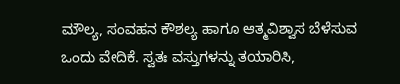ಮೌಲ್ಯ, ಸಂವಹನ ಕೌಶಲ್ಯ ಹಾಗೂ ಆತ್ಮವಿಶ್ವಾಸ ಬೆಳೆಸುವ ಒಂದು ವೇದಿಕೆ. ಸ್ವತಃ ವಸ್ತುಗಳನ್ನು ತಯಾರಿಸಿ,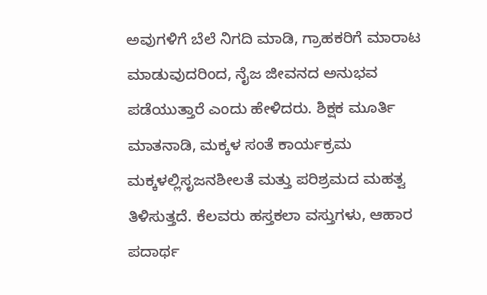ಅವುಗಳಿಗೆ ಬೆಲೆ ನಿಗದಿ ಮಾಡಿ, ಗ್ರಾಹಕರಿಗೆ ಮಾರಾಟ ಮಾಡುವುದರಿಂದ, ನೈಜ ಜೀವನದ ಅನುಭವ ಪಡೆಯುತ್ತಾರೆ ಎಂದು ಹೇಳಿದರು. ಶಿಕ್ಷಕ ಮೂರ್ತಿ ಮಾತನಾಡಿ, ಮಕ್ಕಳ ಸಂತೆ ಕಾರ್ಯಕ್ರಮ ಮಕ್ಕಳಲ್ಲಿಸೃಜನಶೀಲತೆ ಮತ್ತು ಪರಿಶ್ರಮದ ಮಹತ್ವ ತಿಳಿಸುತ್ತದೆ. ಕೆಲವರು ಹಸ್ತಕಲಾ ವಸ್ತುಗಳು, ಆಹಾರ ಪದಾರ್ಥ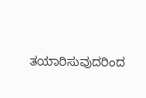ತಯಾರಿಸುವುದರಿಂದ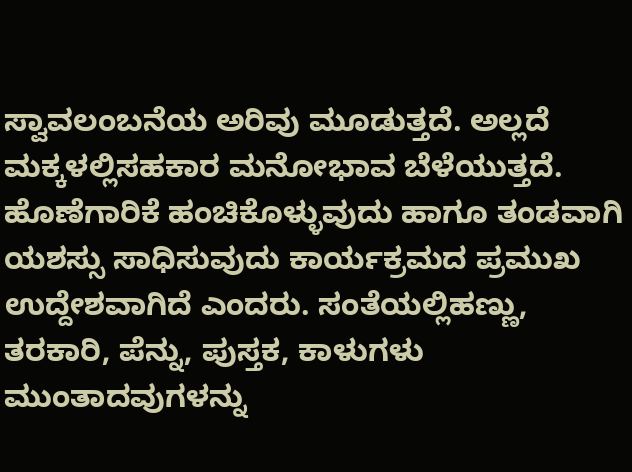ಸ್ವಾವಲಂಬನೆಯ ಅರಿವು ಮೂಡುತ್ತದೆ. ಅಲ್ಲದೆ ಮಕ್ಕಳಲ್ಲಿಸಹಕಾರ ಮನೋಭಾವ ಬೆಳೆಯುತ್ತದೆ. ಹೊಣೆಗಾರಿಕೆ ಹಂಚಿಕೊಳ್ಳುವುದು ಹಾಗೂ ತಂಡವಾಗಿ ಯಶಸ್ಸು ಸಾಧಿಸುವುದು ಕಾರ್ಯಕ್ರಮದ ಪ್ರಮುಖ ಉದ್ದೇಶವಾಗಿದೆ ಎಂದರು. ಸಂತೆಯಲ್ಲಿಹಣ್ಣು, ತರಕಾರಿ, ಪೆನ್ನು, ಪುಸ್ತಕ, ಕಾಳುಗಳು ಮುಂತಾದವುಗಳನ್ನು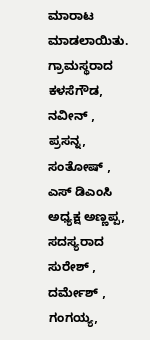ಮಾರಾಟ ಮಾಡಲಾಯಿತು. ಗ್ರಾಮಸ್ಥರಾದ ಕಳಸೆಗೌಡ, ನವೀನ್ , ಪ್ರಸನ್ನ, ಸಂತೋಷ್ , ಎಸ್ ಡಿಎಂಸಿ ಅಧ್ಯಕ್ಷ ಅಣ್ಣಪ್ಪ, ಸದಸ್ಯರಾದ ಸುರೇಶ್ , ದರ್ಮೇಶ್ , ಗಂಗಯ್ಯ,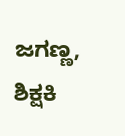ಜಗಣ್ಣ, ಶಿಕ್ಷಕಿ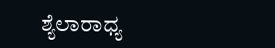ಶ್ಯೆಲಾರಾಧ್ಯ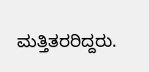ಮತ್ತಿತರರಿದ್ದರು.